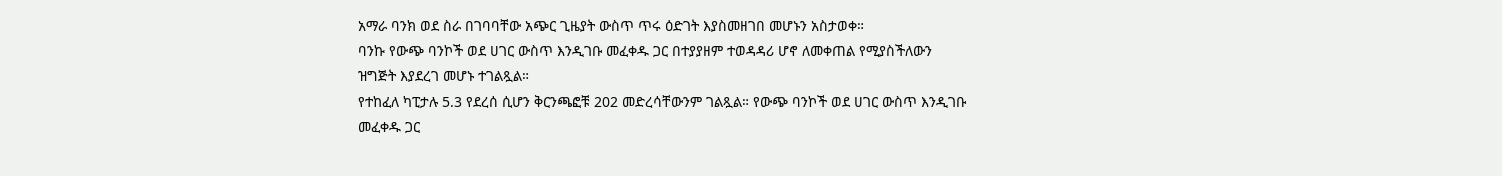አማራ ባንክ ወደ ስራ በገባባቸው አጭር ጊዜያት ውስጥ ጥሩ ዕድገት እያስመዘገበ መሆኑን አስታወቀ።
ባንኩ የውጭ ባንኮች ወደ ሀገር ውስጥ እንዲገቡ መፈቀዱ ጋር በተያያዘም ተወዳዳሪ ሆኖ ለመቀጠል የሚያስችለውን ዝግጅት እያደረገ መሆኑ ተገልጿል።
የተከፈለ ካፒታሉ 5.3 የደረሰ ሲሆን ቅርንጫፎቹ 202 መድረሳቸውንም ገልጿል። የውጭ ባንኮች ወደ ሀገር ውስጥ እንዲገቡ መፈቀዱ ጋር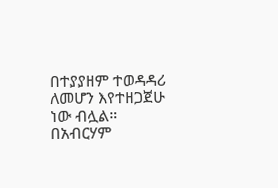በተያያዘም ተወዳዳሪ ለመሆን እየተዘጋጀሁ ነው ብሏል።
በአብርሃም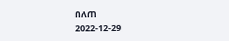በለጠ
2022-12-29